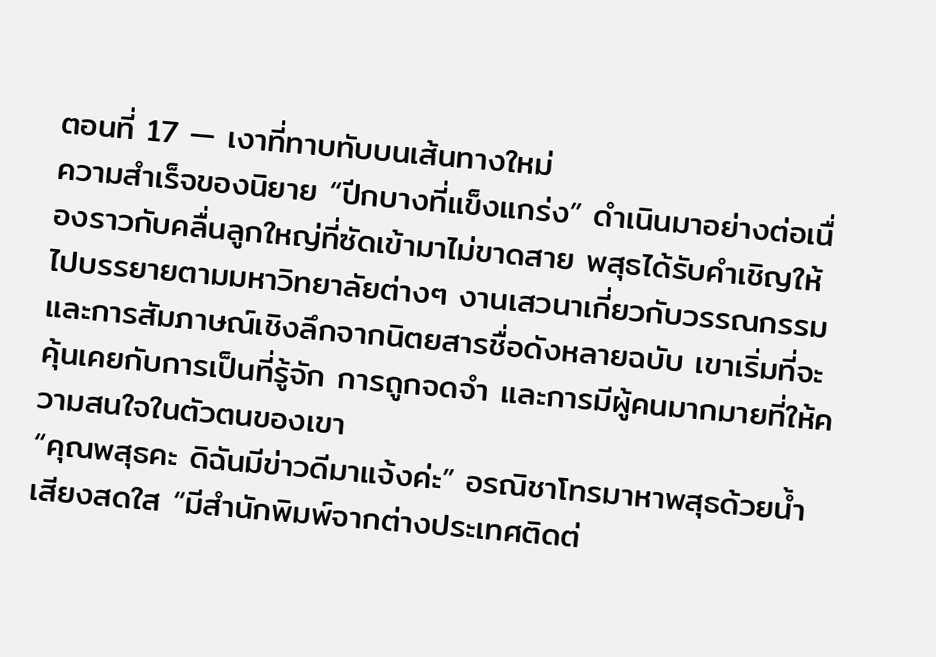ตอนที่ 17 — เงาที่ทาบทับบนเส้นทางใหม่
ความสำเร็จของนิยาย “ปีกบางที่แข็งแกร่ง” ดำเนินมาอย่างต่อเนื่องราวกับคลื่นลูกใหญ่ที่ซัดเข้ามาไม่ขาดสาย พสุธได้รับคำเชิญให้ไปบรรยายตามมหาวิทยาลัยต่างๆ งานเสวนาเกี่ยวกับวรรณกรรม และการสัมภาษณ์เชิงลึกจากนิตยสารชื่อดังหลายฉบับ เขาเริ่มที่จะคุ้นเคยกับการเป็นที่รู้จัก การถูกจดจำ และการมีผู้คนมากมายที่ให้ความสนใจในตัวตนของเขา
“คุณพสุธคะ ดิฉันมีข่าวดีมาแจ้งค่ะ” อรณิชาโทรมาหาพสุธด้วยน้ำเสียงสดใส “มีสำนักพิมพ์จากต่างประเทศติดต่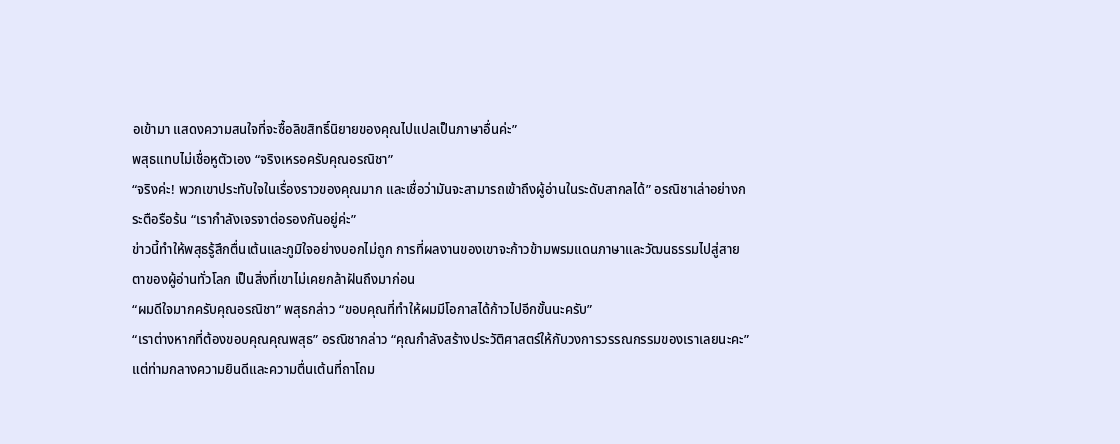อเข้ามา แสดงความสนใจที่จะซื้อลิขสิทธิ์นิยายของคุณไปแปลเป็นภาษาอื่นค่ะ”
พสุธแทบไม่เชื่อหูตัวเอง “จริงเหรอครับคุณอรณิชา”
“จริงค่ะ! พวกเขาประทับใจในเรื่องราวของคุณมาก และเชื่อว่ามันจะสามารถเข้าถึงผู้อ่านในระดับสากลได้” อรณิชาเล่าอย่างกระตือรือร้น “เรากำลังเจรจาต่อรองกันอยู่ค่ะ”
ข่าวนี้ทำให้พสุธรู้สึกตื่นเต้นและภูมิใจอย่างบอกไม่ถูก การที่ผลงานของเขาจะก้าวข้ามพรมแดนภาษาและวัฒนธรรมไปสู่สายตาของผู้อ่านทั่วโลก เป็นสิ่งที่เขาไม่เคยกล้าฝันถึงมาก่อน
“ผมดีใจมากครับคุณอรณิชา” พสุธกล่าว “ขอบคุณที่ทำให้ผมมีโอกาสได้ก้าวไปอีกขั้นนะครับ”
“เราต่างหากที่ต้องขอบคุณคุณพสุธ” อรณิชากล่าว “คุณกำลังสร้างประวัติศาสตร์ให้กับวงการวรรณกรรมของเราเลยนะคะ”
แต่ท่ามกลางความยินดีและความตื่นเต้นที่ถาโถม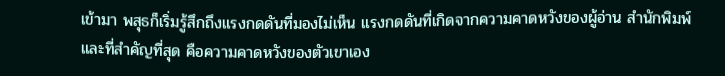เข้ามา พสุธก็เริ่มรู้สึกถึงแรงกดดันที่มองไม่เห็น แรงกดดันที่เกิดจากความคาดหวังของผู้อ่าน สำนักพิมพ์ และที่สำคัญที่สุด คือความคาดหวังของตัวเขาเอง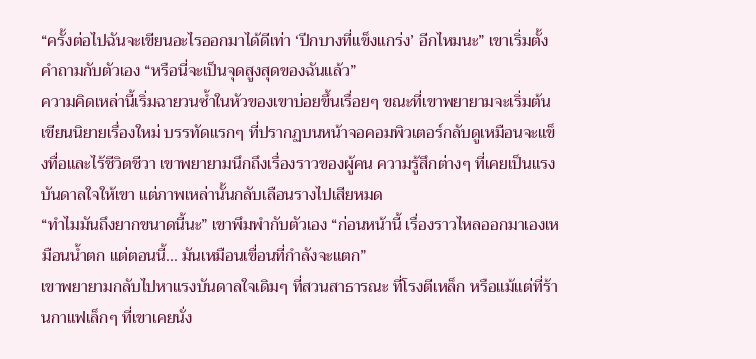“ครั้งต่อไปฉันจะเขียนอะไรออกมาได้ดีเท่า ‘ปีกบางที่แข็งแกร่ง’ อีกไหมนะ” เขาเริ่มตั้งคำถามกับตัวเอง “หรือนี่จะเป็นจุดสูงสุดของฉันแล้ว”
ความคิดเหล่านี้เริ่มฉายวนซ้ำในหัวของเขาบ่อยขึ้นเรื่อยๆ ขณะที่เขาพยายามจะเริ่มต้นเขียนนิยายเรื่องใหม่ บรรทัดแรกๆ ที่ปรากฏบนหน้าจอคอมพิวเตอร์กลับดูเหมือนจะแข็งทื่อและไร้ชีวิตชีวา เขาพยายามนึกถึงเรื่องราวของผู้คน ความรู้สึกต่างๆ ที่เคยเป็นแรงบันดาลใจให้เขา แต่ภาพเหล่านั้นกลับเลือนรางไปเสียหมด
“ทำไมมันถึงยากขนาดนี้นะ” เขาพึมพำกับตัวเอง “ก่อนหน้านี้ เรื่องราวไหลออกมาเองเหมือนน้ำตก แต่ตอนนี้... มันเหมือนเขื่อนที่กำลังจะแตก”
เขาพยายามกลับไปหาแรงบันดาลใจเดิมๆ ที่สวนสาธารณะ ที่โรงตีเหล็ก หรือแม้แต่ที่ร้านกาแฟเล็กๆ ที่เขาเคยนั่ง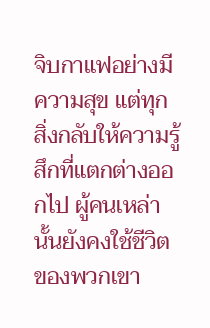จิบกาแฟอย่างมีความสุข แต่ทุกสิ่งกลับให้ความรู้สึกที่แตกต่างออกไป ผู้คนเหล่านั้นยังคงใช้ชีวิตของพวกเขา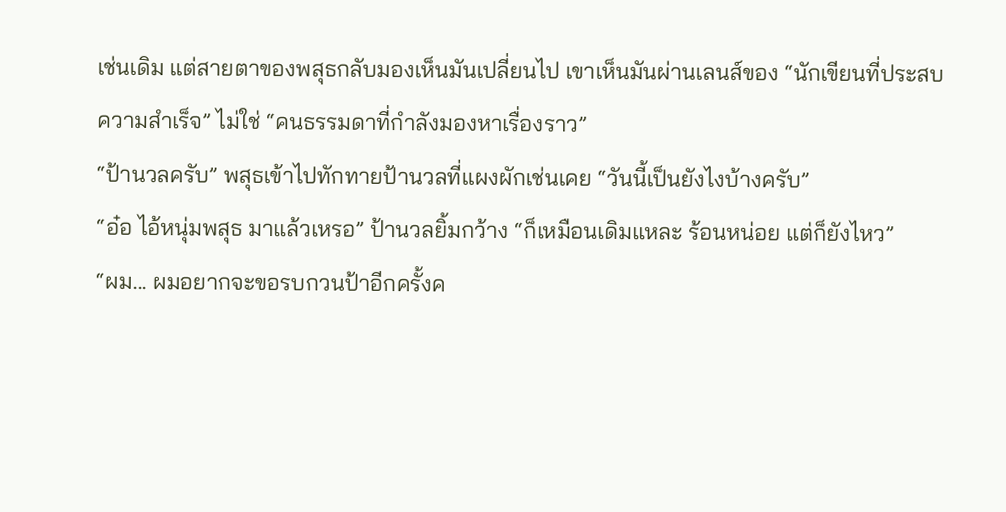เช่นเดิม แต่สายตาของพสุธกลับมองเห็นมันเปลี่ยนไป เขาเห็นมันผ่านเลนส์ของ “นักเขียนที่ประสบความสำเร็จ” ไม่ใช่ “คนธรรมดาที่กำลังมองหาเรื่องราว”
“ป้านวลครับ” พสุธเข้าไปทักทายป้านวลที่แผงผักเช่นเคย “วันนี้เป็นยังไงบ้างครับ”
“อ๋อ ไอ้หนุ่มพสุธ มาแล้วเหรอ” ป้านวลยิ้มกว้าง “ก็เหมือนเดิมแหละ ร้อนหน่อย แต่ก็ยังไหว”
“ผม... ผมอยากจะขอรบกวนป้าอีกครั้งค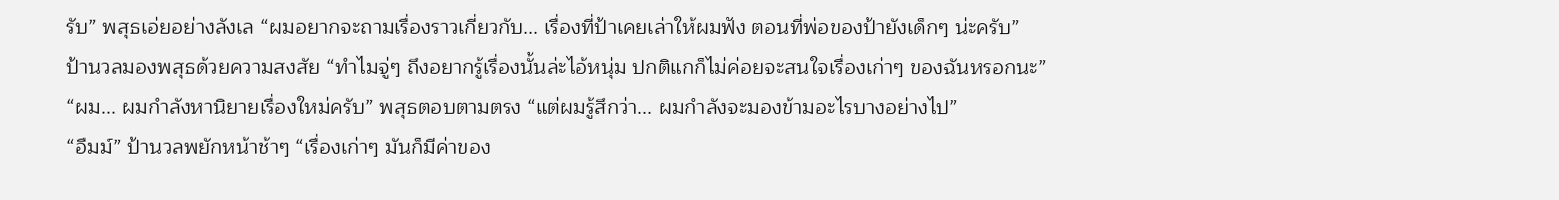รับ” พสุธเอ่ยอย่างลังเล “ผมอยากจะถามเรื่องราวเกี่ยวกับ... เรื่องที่ป้าเคยเล่าให้ผมฟัง ตอนที่พ่อของป้ายังเด็กๆ น่ะครับ”
ป้านวลมองพสุธด้วยความสงสัย “ทำไมจู่ๆ ถึงอยากรู้เรื่องนั้นล่ะไอ้หนุ่ม ปกติแกก็ไม่ค่อยจะสนใจเรื่องเก่าๆ ของฉันหรอกนะ”
“ผม... ผมกำลังหานิยายเรื่องใหม่ครับ” พสุธตอบตามตรง “แต่ผมรู้สึกว่า... ผมกำลังจะมองข้ามอะไรบางอย่างไป”
“อืมม์” ป้านวลพยักหน้าช้าๆ “เรื่องเก่าๆ มันก็มีค่าของ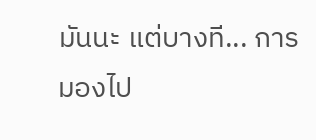มันนะ แต่บางที... การมองไป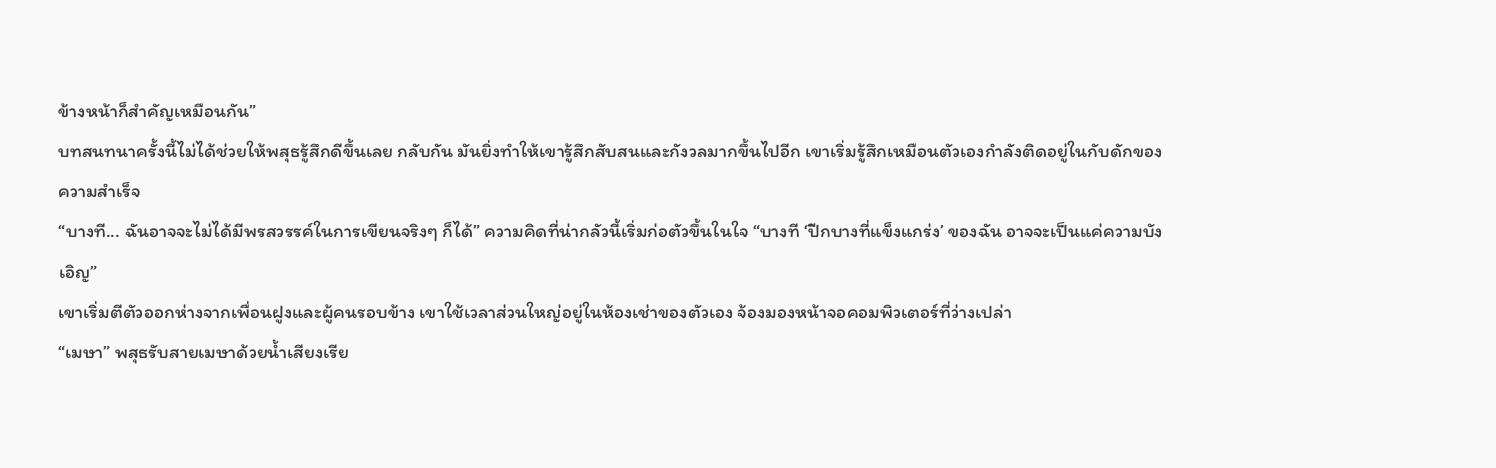ข้างหน้าก็สำคัญเหมือนกัน”
บทสนทนาครั้งนี้ไม่ได้ช่วยให้พสุธรู้สึกดีขึ้นเลย กลับกัน มันยิ่งทำให้เขารู้สึกสับสนและกังวลมากขึ้นไปอีก เขาเริ่มรู้สึกเหมือนตัวเองกำลังติดอยู่ในกับดักของความสำเร็จ
“บางที... ฉันอาจจะไม่ได้มีพรสวรรค์ในการเขียนจริงๆ ก็ได้” ความคิดที่น่ากลัวนี้เริ่มก่อตัวขึ้นในใจ “บางที ‘ปีกบางที่แข็งแกร่ง’ ของฉัน อาจจะเป็นแค่ความบังเอิญ”
เขาเริ่มตีตัวออกห่างจากเพื่อนฝูงและผู้คนรอบข้าง เขาใช้เวลาส่วนใหญ่อยู่ในห้องเช่าของตัวเอง จ้องมองหน้าจอคอมพิวเตอร์ที่ว่างเปล่า
“เมษา” พสุธรับสายเมษาด้วยน้ำเสียงเรีย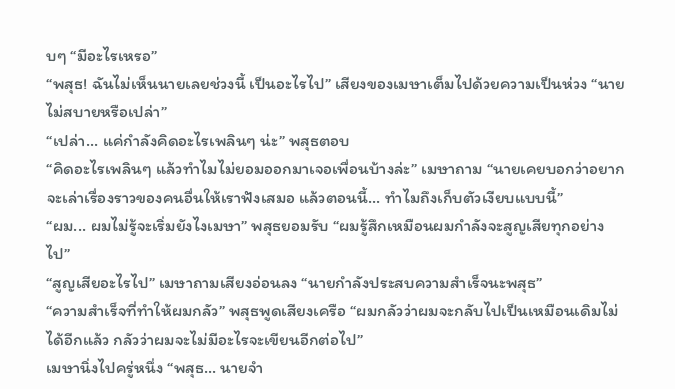บๆ “มีอะไรเหรอ”
“พสุธ! ฉันไม่เห็นนายเลยช่วงนี้ เป็นอะไรไป” เสียงของเมษาเต็มไปด้วยความเป็นห่วง “นายไม่สบายหรือเปล่า”
“เปล่า... แค่กำลังคิดอะไรเพลินๆ น่ะ” พสุธตอบ
“คิดอะไรเพลินๆ แล้วทำไมไม่ยอมออกมาเจอเพื่อนบ้างล่ะ” เมษาถาม “นายเคยบอกว่าอยากจะเล่าเรื่องราวของคนอื่นให้เราฟังเสมอ แล้วตอนนี้... ทำไมถึงเก็บตัวเงียบแบบนี้”
“ผม... ผมไม่รู้จะเริ่มยังไงเมษา” พสุธยอมรับ “ผมรู้สึกเหมือนผมกำลังจะสูญเสียทุกอย่างไป”
“สูญเสียอะไรไป” เมษาถามเสียงอ่อนลง “นายกำลังประสบความสำเร็จนะพสุธ”
“ความสำเร็จที่ทำให้ผมกลัว” พสุธพูดเสียงเครือ “ผมกลัวว่าผมจะกลับไปเป็นเหมือนเดิมไม่ได้อีกแล้ว กลัวว่าผมจะไม่มีอะไรจะเขียนอีกต่อไป”
เมษานิ่งไปครู่หนึ่ง “พสุธ... นายจำ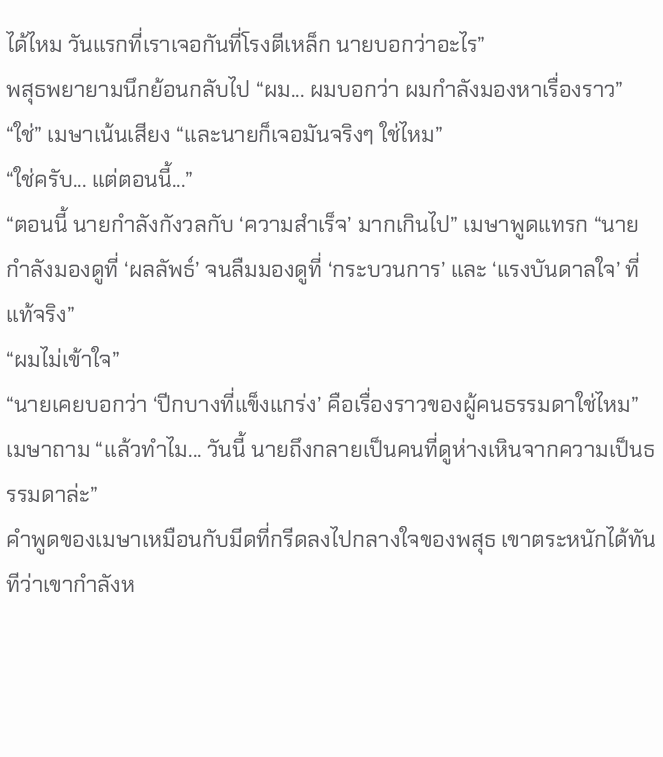ได้ไหม วันแรกที่เราเจอกันที่โรงตีเหล็ก นายบอกว่าอะไร”
พสุธพยายามนึกย้อนกลับไป “ผม... ผมบอกว่า ผมกำลังมองหาเรื่องราว”
“ใช่” เมษาเน้นเสียง “และนายก็เจอมันจริงๆ ใช่ไหม”
“ใช่ครับ... แต่ตอนนี้...”
“ตอนนี้ นายกำลังกังวลกับ ‘ความสำเร็จ’ มากเกินไป” เมษาพูดแทรก “นายกำลังมองดูที่ ‘ผลลัพธ์’ จนลืมมองดูที่ ‘กระบวนการ’ และ ‘แรงบันดาลใจ’ ที่แท้จริง”
“ผมไม่เข้าใจ”
“นายเคยบอกว่า ‘ปีกบางที่แข็งแกร่ง’ คือเรื่องราวของผู้คนธรรมดาใช่ไหม” เมษาถาม “แล้วทำไม... วันนี้ นายถึงกลายเป็นคนที่ดูห่างเหินจากความเป็นธรรมดาล่ะ”
คำพูดของเมษาเหมือนกับมีดที่กรีดลงไปกลางใจของพสุธ เขาตระหนักได้ทันทีว่าเขากำลังห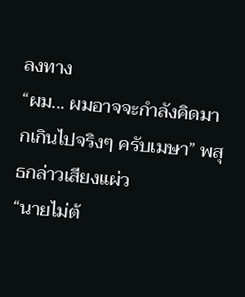ลงทาง
“ผม... ผมอาจจะกำลังคิดมากเกินไปจริงๆ ครับเมษา” พสุธกล่าวเสียงแผ่ว
“นายไม่ต้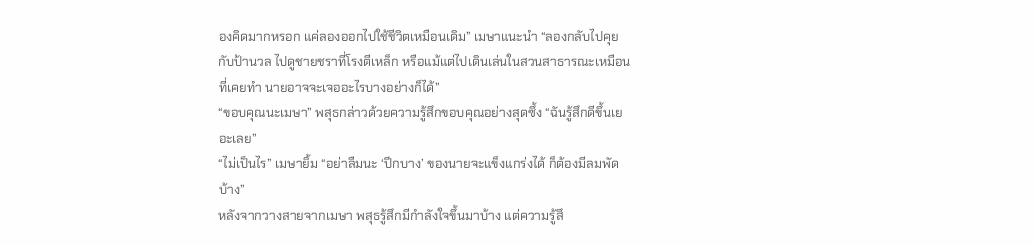องคิดมากหรอก แค่ลองออกไปใช้ชีวิตเหมือนเดิม” เมษาแนะนำ “ลองกลับไปคุยกับป้านวล ไปดูชายชราที่โรงตีเหล็ก หรือแม้แต่ไปเดินเล่นในสวนสาธารณะเหมือนที่เคยทำ นายอาจจะเจออะไรบางอย่างก็ได้”
“ขอบคุณนะเมษา” พสุธกล่าวด้วยความรู้สึกขอบคุณอย่างสุดซึ้ง “ฉันรู้สึกดีขึ้นเยอะเลย”
“ไม่เป็นไร” เมษายิ้ม “อย่าลืมนะ ‘ปีกบาง’ ของนายจะแข็งแกร่งได้ ก็ต้องมีลมพัดบ้าง”
หลังจากวางสายจากเมษา พสุธรู้สึกมีกำลังใจขึ้นมาบ้าง แต่ความรู้สึ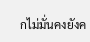กไม่มั่นคงยังค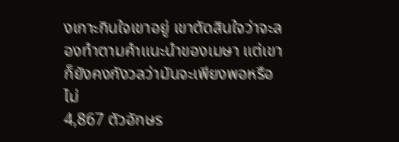งเกาะกินใจเขาอยู่ เขาตัดสินใจว่าจะลองทำตามคำแนะนำของเมษา แต่เขาก็ยังคงกังวลว่ามันจะเพียงพอหรือไม่
4,867 ตัวอักษร